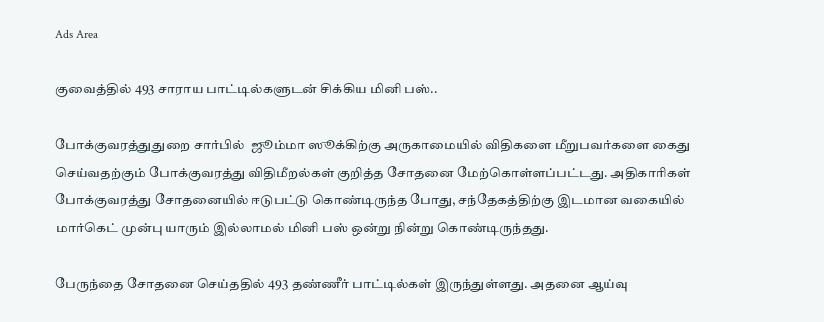Ads Area

குவைத்தில் 493 சாராய பாட்டில்களுடன் சிக்கிய மினி பஸ்..

போக்குவரத்துதுறை சார்பில்  ஜூம்மா ஸூக்கிற்கு அருகாமையில் விதிகளை மீறுபவர்களை கைது செய்வதற்கும் போக்குவரத்து விதிமீறல்கள் குறித்த சோதனை மேற்கொள்ளப்பட்டது. அதிகாரிகள் போக்குவரத்து சோதனையில் ஈடுபட்டு கொண்டிருந்த போது, சந்தேகத்திற்கு இடமான வகையில் மார்கெட் முன்பு யாரும் இல்லாமல் மினி பஸ் ஒன்று நின்று கொண்டிருந்தது.

பேருந்தை சோதனை செய்ததில் 493 தண்ணீர் பாட்டில்கள் இருந்துள்ளது. அதனை ஆய்வு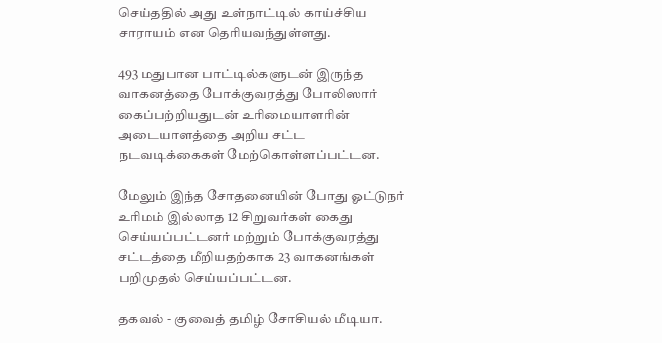செய்ததில் அது உள்நாட்டில் காய்ச்சிய சாராயம் என தெரியவந்துள்ளது.

493 மதுபான பாட்டில்களுடன் இருந்த வாகனத்தை போக்குவரத்து போலிஸார் கைப்பற்றியதுடன் உரிமையாளரின் அடையாளத்தை அறிய சட்ட நடவடிக்கைகள் மேற்கொள்ளப்பட்டன.

மேலும் இந்த சோதனையின் போது ஓட்டுநர் உரிமம் இல்லாத 12 சிறுவர்கள் கைது செய்யப்பட்டனர் மற்றும் போக்குவரத்து சட்டத்தை மீறியதற்காக 23 வாகனங்கள் பறிமுதல் செய்யப்பட்டன.

தகவல் - குவைத் தமிழ் சோசியல் மீடியா.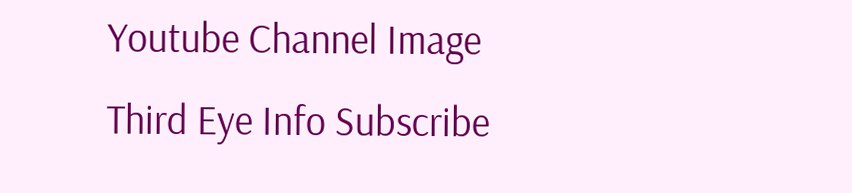Youtube Channel Image
Third Eye Info Subscribe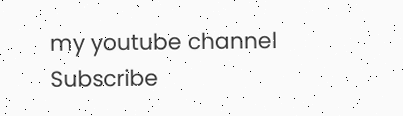my youtube channel
Subscribe